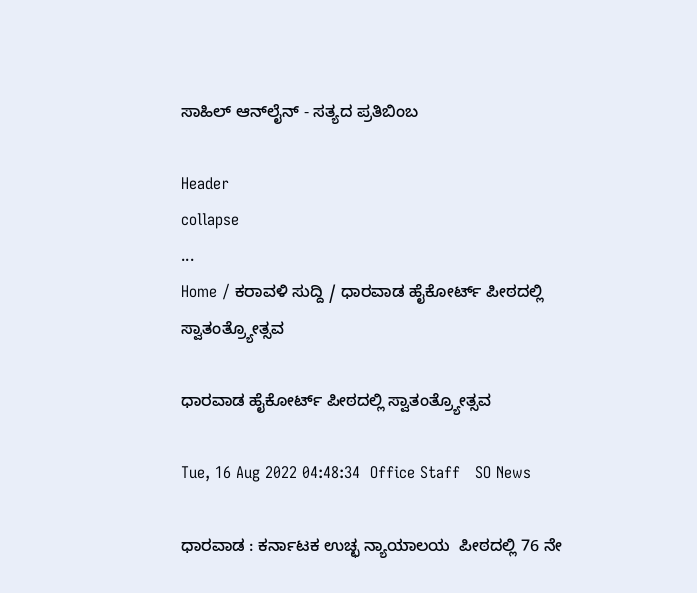ಸಾಹಿಲ್ ಆನ್‌ಲೈನ್ - ಸತ್ಯದ ಪ್ರತಿಬಿಂಬ

Header
collapse
...
Home / ಕರಾವಳಿ ಸುದ್ದಿ / ಧಾರವಾಡ ಹೈಕೋರ್ಟ್ ಪೀಠದಲ್ಲಿ ಸ್ವಾತಂತ್ರ್ಯೋತ್ಸವ

ಧಾರವಾಡ ಹೈಕೋರ್ಟ್ ಪೀಠದಲ್ಲಿ ಸ್ವಾತಂತ್ರ್ಯೋತ್ಸವ

Tue, 16 Aug 2022 04:48:34  Office Staff   SO News

ಧಾರವಾಡ : ಕರ್ನಾಟಕ ಉಚ್ಛ ನ್ಯಾಯಾಲಯ  ಪೀಠದಲ್ಲಿ 76 ನೇ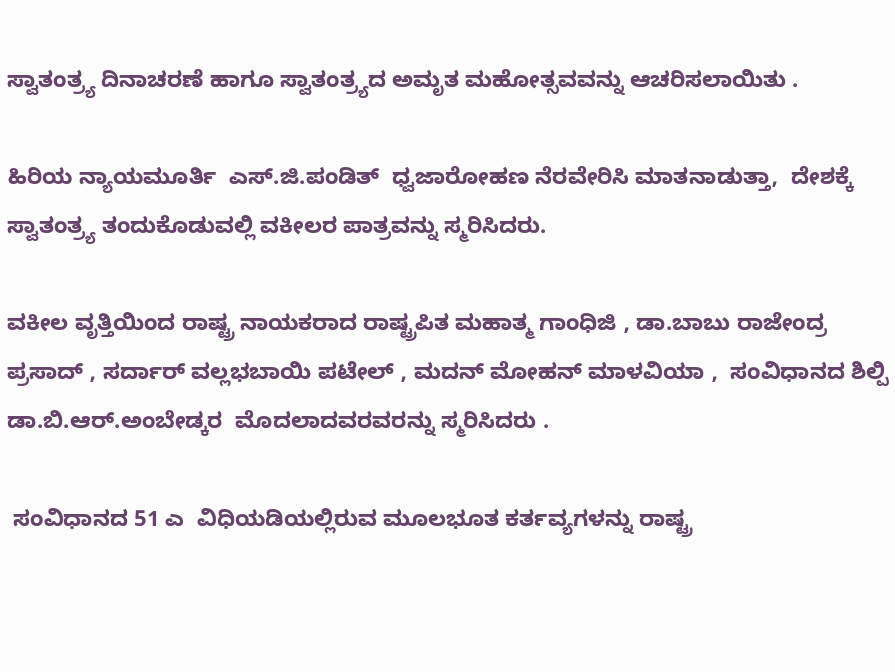ಸ್ವಾತಂತ್ರ್ಯ ದಿನಾಚರಣೆ ಹಾಗೂ ಸ್ವಾತಂತ್ರ್ಯದ ಅಮೃತ ಮಹೋತ್ಸವವನ್ನು ಆಚರಿಸಲಾಯಿತು .

ಹಿರಿಯ ನ್ಯಾಯಮೂರ್ತಿ  ಎಸ್.ಜಿ.ಪಂಡಿತ್  ಧ್ವಜಾರೋಹಣ ನೆರವೇರಿಸಿ ಮಾತನಾಡುತ್ತಾ,  ದೇಶಕ್ಕೆ ಸ್ವಾತಂತ್ರ್ಯ ತಂದುಕೊಡುವಲ್ಲಿ ವಕೀಲರ ಪಾತ್ರವನ್ನು ಸ್ಮರಿಸಿದರು.

ವಕೀಲ ವೃತ್ತಿಯಿಂದ ರಾಷ್ಟ್ರ ನಾಯಕರಾದ ರಾಷ್ಟ್ರಪಿತ ಮಹಾತ್ಮ ಗಾಂಧಿಜಿ , ಡಾ.ಬಾಬು ರಾಜೇಂದ್ರ ಪ್ರಸಾದ್ , ಸರ್ದಾರ್ ವಲ್ಲಭಬಾಯಿ ಪಟೇಲ್ , ಮದನ್ ಮೋಹನ್ ಮಾಳವಿಯಾ ,  ಸಂವಿಧಾನದ ಶಿಲ್ಪಿ ಡಾ.ಬಿ.ಆರ್.ಅಂಬೇಡ್ಕರ  ಮೊದಲಾದವರವರನ್ನು ಸ್ಮರಿಸಿದರು .

 ಸಂವಿಧಾನದ 51 ಎ  ವಿಧಿಯಡಿಯಲ್ಲಿರುವ ಮೂಲಭೂತ ಕರ್ತವ್ಯಗಳನ್ನು ರಾಷ್ಟ್ರ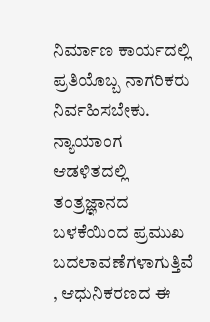ನಿರ್ಮಾಣ ಕಾರ್ಯದಲ್ಲಿ ಪ್ರತಿಯೊಬ್ಬ ನಾಗರಿಕರು ನಿರ್ವಹಿಸಬೇಕು. ನ್ಯಾಯಾಂಗ ಆಡಳಿತದಲ್ಲಿ ತಂತ್ರಜ್ಞಾನದ ಬಳಕೆಯಿಂದ ಪ್ರಮುಖ ಬದಲಾವಣೆಗಳಾಗುತ್ತಿವೆ , ಆಧುನಿಕರಣದ ಈ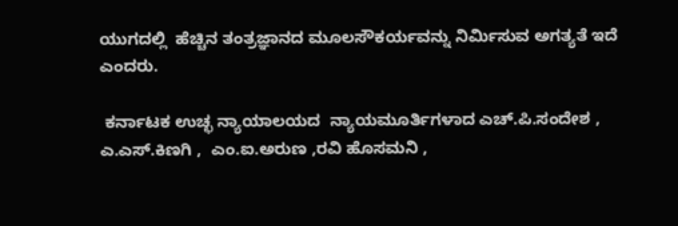ಯುಗದಲ್ಲಿ  ಹೆಚ್ಚಿನ ತಂತ್ರಜ್ಞಾನದ ಮೂಲಸೌಕರ್ಯವನ್ನು ನಿರ್ಮಿಸುವ ಅಗತ್ಯತೆ ಇದೆ ಎಂದರು.

 ಕರ್ನಾಟಕ ಉಚ್ಛ ನ್ಯಾಯಾಲಯದ  ನ್ಯಾಯಮೂರ್ತಿಗಳಾದ ಎಚ್.ಪಿ.ಸಂದೇಶ ,  ಎ.ಎಸ್.ಕಿಣಗಿ ,  ಎಂ.ಐ.ಅರುಣ ,ರವಿ ಹೊಸಮನಿ ,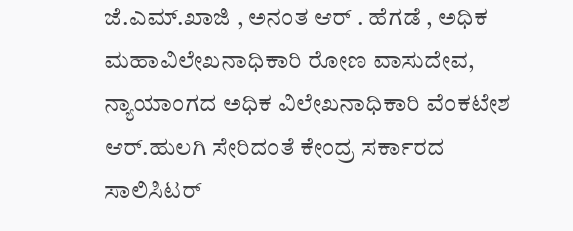ಜೆ.ಎಮ್.ಖಾಜಿ , ಅನಂತ ಆರ್ . ಹೆಗಡೆ , ಅಧಿಕ ಮಹಾವಿಲೇಖನಾಧಿಕಾರಿ ರೋಣ ವಾಸುದೇವ, ನ್ಯಾಯಾಂಗದ ಅಧಿಕ ವಿಲೇಖನಾಧಿಕಾರಿ ವೆಂಕಟೇಶ ಆರ್.ಹುಲಗಿ ಸೇರಿದಂತೆ ಕೇಂದ್ರ ಸರ್ಕಾರದ ಸಾಲಿಸಿಟರ್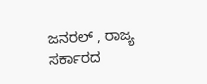ಜನರಲ್ , ರಾಜ್ಯ ಸರ್ಕಾರದ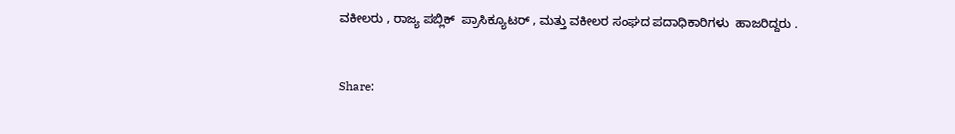ವಕೀಲರು , ರಾಜ್ಯ ಪಬ್ಲಿಕ್  ಪ್ರಾಸಿಕ್ಯೂಟರ್ , ಮತ್ತು ವಕೀಲರ ಸಂಘದ ಪದಾಧಿಕಾರಿಗಳು  ಹಾಜರಿದ್ದರು .


Share: